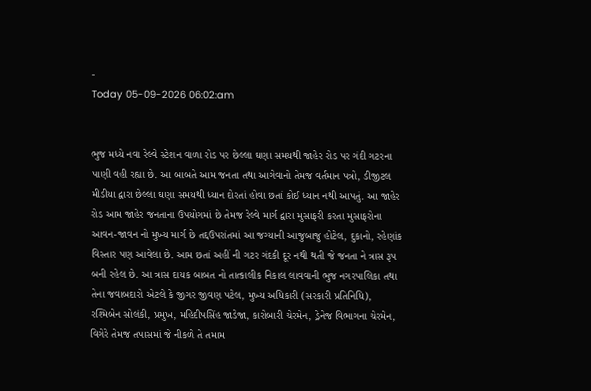-
Today 05-09-2026 06:02:am


ભુજ મધ્યે નવા રેલ્વે સ્ટેશન વાળા રોડ પર છેલ્લા ઘણા સમયથી જાહેર રોડ પર ગંદી ગટરના પાણી વહી રહ્યા છે. આ બાબતે આમ જનતા તથા આગેવાનો તેમજ વર્તમાન પત્રો, ડીજીટલ મીડીયા દ્વારા છેલ્લા ઘણા સમયથી ધ્યાન દોરતાં હોવા છતાં કોઈ ધ્યાન નથી આપતું. આ જાહેર રોડ આમ જાહેર જનતાના ઉપયોગમાં છે તેમજ રેલ્વે માર્ગ દ્વારા મુસાફરી કરતા મુસાફરોના આવન-જાવન નો મુખ્ય માર્ગ છે તદ્દઉપરાંતમાં આ જગ્યાની આજુબાજુ હોટેલ, દુકાનો, રહેણાંક વિસ્તાર પણ આવેલા છે. આમ છતાં અહીં ની ગટર ગંદકી દૂર નથી થતી જે જનતા ને ત્રાસ રૂપ બની રહેલ છે. આ ત્રાસ દાયક બાબત નો તાત્કાલીક નિકાલ લાવવાની ભુજ નગરપાલિકા તથા તેના જવાબદારો એટલે કે જીગર જીવણ પટેલ, મુખ્ય અધિકારી (સરકારી પ્રતિનિધિ), રશ્મિબેન સોલંકી, પ્રમુખ, મહિદીપસિંહ જાડેજા, કારોબારી ચેરમેન, ડ્રેનેજ વિભાગના ચેરમેન, વિગેરે તેમજ તપાસમાં જે નીકળે તે તમામ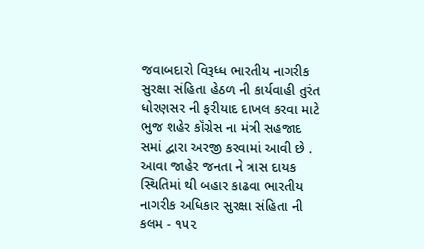જવાબદારો વિરૂધ્ધ ભારતીય નાગરીક સુરક્ષા સંહિતા હેઠળ ની કાર્યવાહી તુરંત ધોરણસર ની ફરીયાદ દાખલ કરવા માટે ભુજ શહેર કૉંગ્રેસ ના મંત્રી સહજાદ સમાં દ્વારા અરજી કરવામાં આવી છે . આવા જાહેર જનતા ને ત્રાસ દાયક સ્થિતિમાં થી બહાર કાઢવા ભારતીય નાગરીક અધિકાર સુરક્ષા સંહિતા ની કલમ - ૧૫૨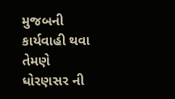મુજબની કાર્યવાહી થવા તેમણે ધોરણસર ની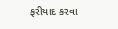ફરીયાદ કરવા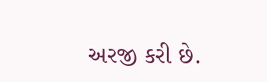અરજી કરી છે.